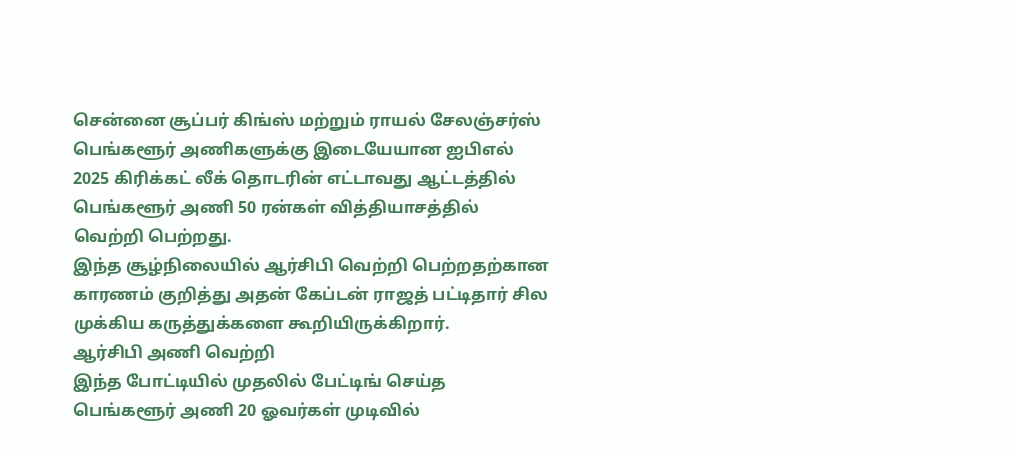சென்னை சூப்பர் கிங்ஸ் மற்றும் ராயல் சேலஞ்சர்ஸ் பெங்களூர் அணிகளுக்கு இடையேயான ஐபிஎல் 2025 கிரிக்கட் லீக் தொடரின் எட்டாவது ஆட்டத்தில் பெங்களூர் அணி 50 ரன்கள் வித்தியாசத்தில் வெற்றி பெற்றது.
இந்த சூழ்நிலையில் ஆர்சிபி வெற்றி பெற்றதற்கான காரணம் குறித்து அதன் கேப்டன் ராஜத் பட்டிதார் சில முக்கிய கருத்துக்களை கூறியிருக்கிறார்.
ஆர்சிபி அணி வெற்றி
இந்த போட்டியில் முதலில் பேட்டிங் செய்த பெங்களூர் அணி 20 ஓவர்கள் முடிவில்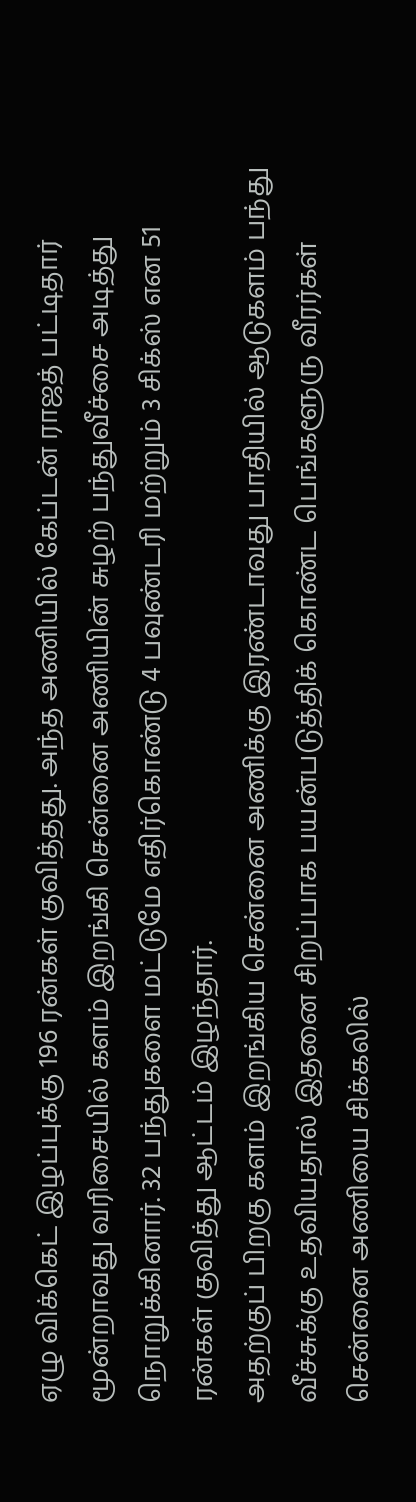ஏழு விக்கெட் இழப்புக்கு 196 ரன்கள் குவித்தது. அந்த அணியில் கேப்டன் ராஜத் பட்டிதார் மூன்றாவது வரிசையில் களம் இறங்கி சென்னை அணியின் சுழற் பந்துவீச்சை அடித்து நொறுக்கினார். 32 பந்துகளை மட்டுமே எதிர்கொண்டு 4 பவுண்டரி மற்றும் 3 சிக்ஸ் என 51 ரன்கள் குவித்து ஆட்டம் இழந்தார்.
அதற்குப் பிறகு களம் இறங்கிய சென்னை அணிக்கு இரண்டாவது பாதியில் ஆடுகளம் பந்து வீச்சுக்கு உதவியதால் இதனை சிறப்பாக பயன்படுத்திக் கொண்ட பெங்களூரு வீரர்கள் சென்னை அணியை சிக்கலில்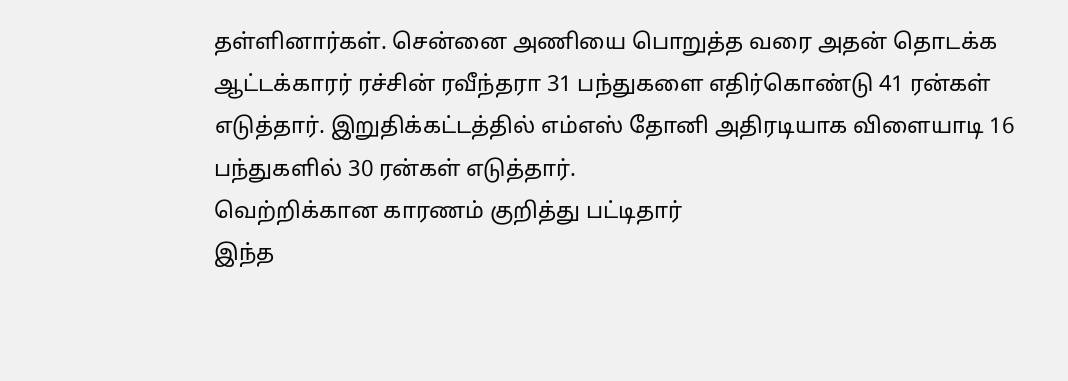தள்ளினார்கள். சென்னை அணியை பொறுத்த வரை அதன் தொடக்க ஆட்டக்காரர் ரச்சின் ரவீந்தரா 31 பந்துகளை எதிர்கொண்டு 41 ரன்கள் எடுத்தார். இறுதிக்கட்டத்தில் எம்எஸ் தோனி அதிரடியாக விளையாடி 16 பந்துகளில் 30 ரன்கள் எடுத்தார்.
வெற்றிக்கான காரணம் குறித்து பட்டிதார்
இந்த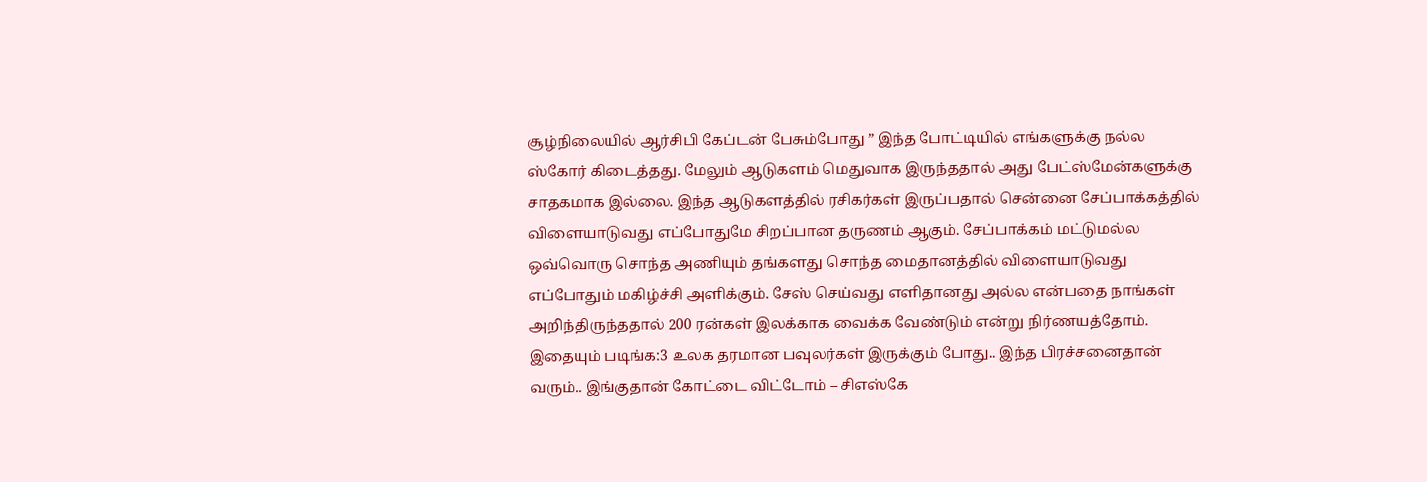சூழ்நிலையில் ஆர்சிபி கேப்டன் பேசும்போது ” இந்த போட்டியில் எங்களுக்கு நல்ல ஸ்கோர் கிடைத்தது. மேலும் ஆடுகளம் மெதுவாக இருந்ததால் அது பேட்ஸ்மேன்களுக்கு சாதகமாக இல்லை. இந்த ஆடுகளத்தில் ரசிகர்கள் இருப்பதால் சென்னை சேப்பாக்கத்தில் விளையாடுவது எப்போதுமே சிறப்பான தருணம் ஆகும். சேப்பாக்கம் மட்டுமல்ல ஒவ்வொரு சொந்த அணியும் தங்களது சொந்த மைதானத்தில் விளையாடுவது எப்போதும் மகிழ்ச்சி அளிக்கும். சேஸ் செய்வது எளிதானது அல்ல என்பதை நாங்கள் அறிந்திருந்ததால் 200 ரன்கள் இலக்காக வைக்க வேண்டும் என்று நிர்ணயத்தோம்.
இதையும் படிங்க:3 உலக தரமான பவுலர்கள் இருக்கும் போது.. இந்த பிரச்சனைதான் வரும்.. இங்குதான் கோட்டை விட்டோம் – சிஎஸ்கே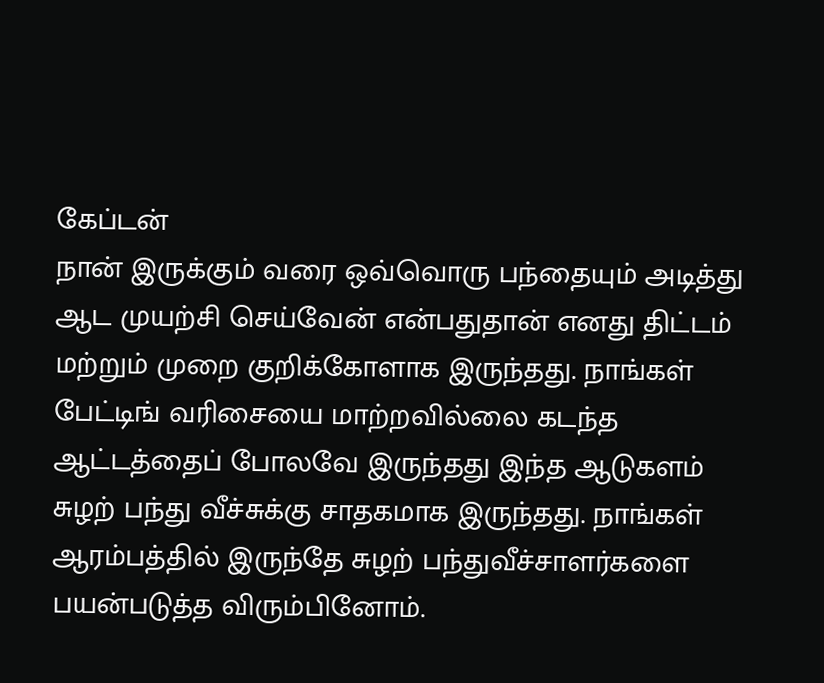கேப்டன்
நான் இருக்கும் வரை ஒவ்வொரு பந்தையும் அடித்து ஆட முயற்சி செய்வேன் என்பதுதான் எனது திட்டம் மற்றும் முறை குறிக்கோளாக இருந்தது. நாங்கள் பேட்டிங் வரிசையை மாற்றவில்லை கடந்த ஆட்டத்தைப் போலவே இருந்தது இந்த ஆடுகளம் சுழற் பந்து வீச்சுக்கு சாதகமாக இருந்தது. நாங்கள் ஆரம்பத்தில் இருந்தே சுழற் பந்துவீச்சாளர்களை பயன்படுத்த விரும்பினோம்.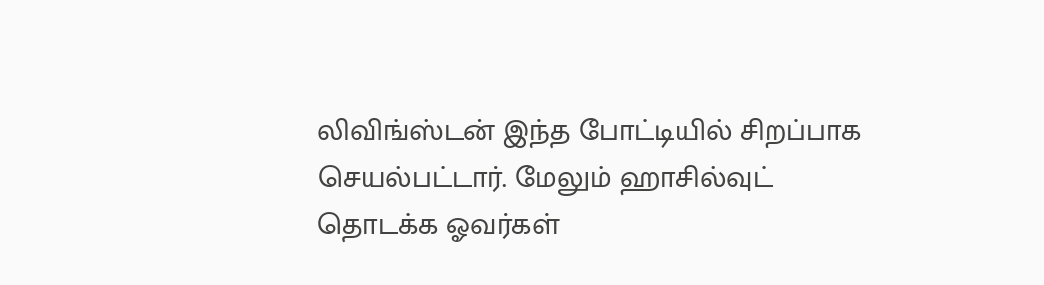லிவிங்ஸ்டன் இந்த போட்டியில் சிறப்பாக செயல்பட்டார். மேலும் ஹாசில்வுட் தொடக்க ஓவர்கள்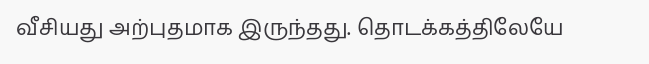வீசியது அற்புதமாக இருந்தது. தொடக்கத்திலேயே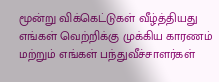மூன்று விக்கெட்டுகள் வீழ்த்தியது எங்கள் வெற்றிக்கு முக்கிய காரணம் மற்றும் எங்கள் பந்துவீச்சாளர்கள்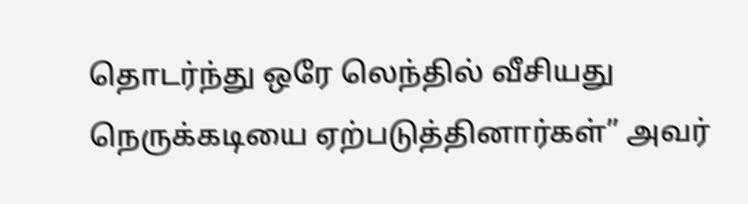தொடர்ந்து ஒரே லெந்தில் வீசியது நெருக்கடியை ஏற்படுத்தினார்கள்” அவர்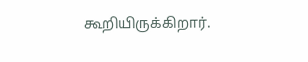கூறியிருக்கிறார்.